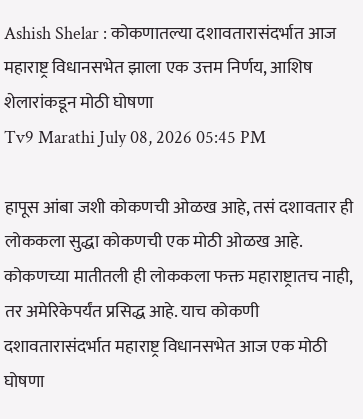Ashish Shelar : कोकणातल्या दशावतारासंदर्भात आज महाराष्ट्र विधानसभेत झाला एक उत्तम निर्णय, आशिष शेलारांकडून मोठी घोषणा
Tv9 Marathi July 08, 2026 05:45 PM

हापूस आंबा जशी कोकणची ओळख आहे, तसं दशावतार ही लोककला सुद्धा कोकणची एक मोठी ओळख आहे. कोकणच्या मातीतली ही लोककला फक्त महाराष्ट्रातच नाही, तर अमेरिकेपर्यंत प्रसिद्ध आहे. याच कोकणी दशावतारासंदर्भात महाराष्ट्र विधानसभेत आज एक मोठी घोषणा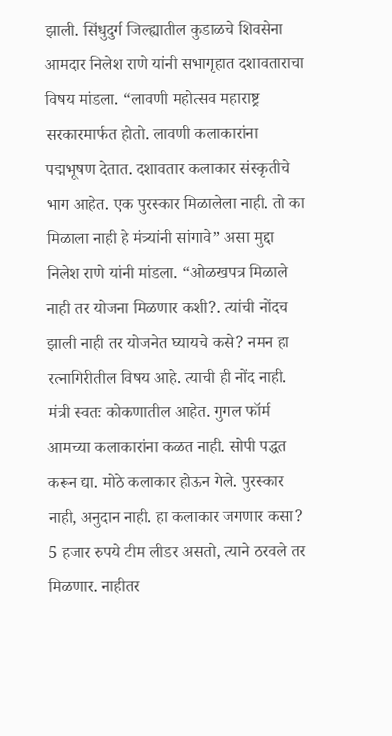झाली. सिंधुदुर्ग जिल्ह्यातील कुडाळचे शिवसेना आमदार निलेश राणे यांनी सभागृहात दशावताराचा विषय मांडला. “लावणी महोत्सव महाराष्ट्र सरकारमार्फत होतो. लावणी कलाकारांना पद्मभूषण देतात. दशावतार कलाकार संस्कृतीचे भाग आहेत. एक पुरस्कार मिळालेला नाही. तो का मिळाला नाही हे मंत्र्यांनी सांगावे” असा मुद्दा निलेश राणे यांनी मांडला. “ओळखपत्र मिळाले नाही तर योजना मिळणार कशी?. त्यांची नोंदच झाली नाही तर योजनेत घ्यायचे कसे? नमन हा रत्नागिरीतील विषय आहे. त्याची ही नोंद नाही. मंत्री स्वतः कोकणातील आहेत. गुगल फॉर्म आमच्या कलाकारांना कळत नाही. सोपी पद्धत करून द्या. मोठे कलाकार होऊन गेले. पुरस्कार नाही, अनुदान नाही. हा कलाकार जगणार कसा? 5 हजार रुपये टीम लीडर असतो, त्याने ठरवले तर मिळणार. नाहीतर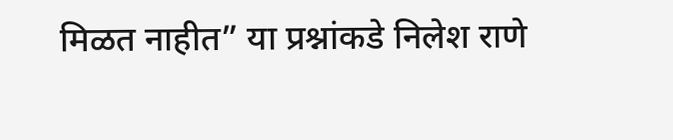मिळत नाहीत” या प्रश्नांकडे निलेश राणे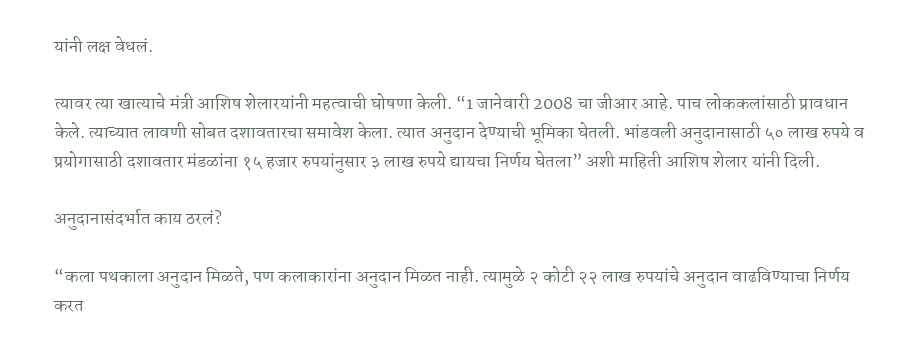यांनी लक्ष वेधलं.

त्यावर त्या खात्याचे मंत्री आशिष शेलारयांनी महत्वाची घोषणा केली. “1 जानेवारी 2008 चा जीआर आहे. पाच लोककलांसाठी प्रावधान केले. त्याच्यात लावणी सोबत दशावतारचा समावेश केला. त्यात अनुदान देण्याची भूमिका घेतली. भांडवली अनुदानासाठी ५० लाख रुपये व प्रयोगासाठी दशावतार मंडळांना १५ हजार रुपयांनुसार ३ लाख रुपये द्यायचा निर्णय घेतला” अशी माहिती आशिष शेलार यांनी दिली.

अनुदानासंदर्भात काय ठरलं?

“कला पथकाला अनुदान मिळते, पण कलाकारांना अनुदान मिळत नाही. त्यामुळे २ कोटी २२ लाख रुपयांचे अनुदान वाढविण्याचा निर्णय करत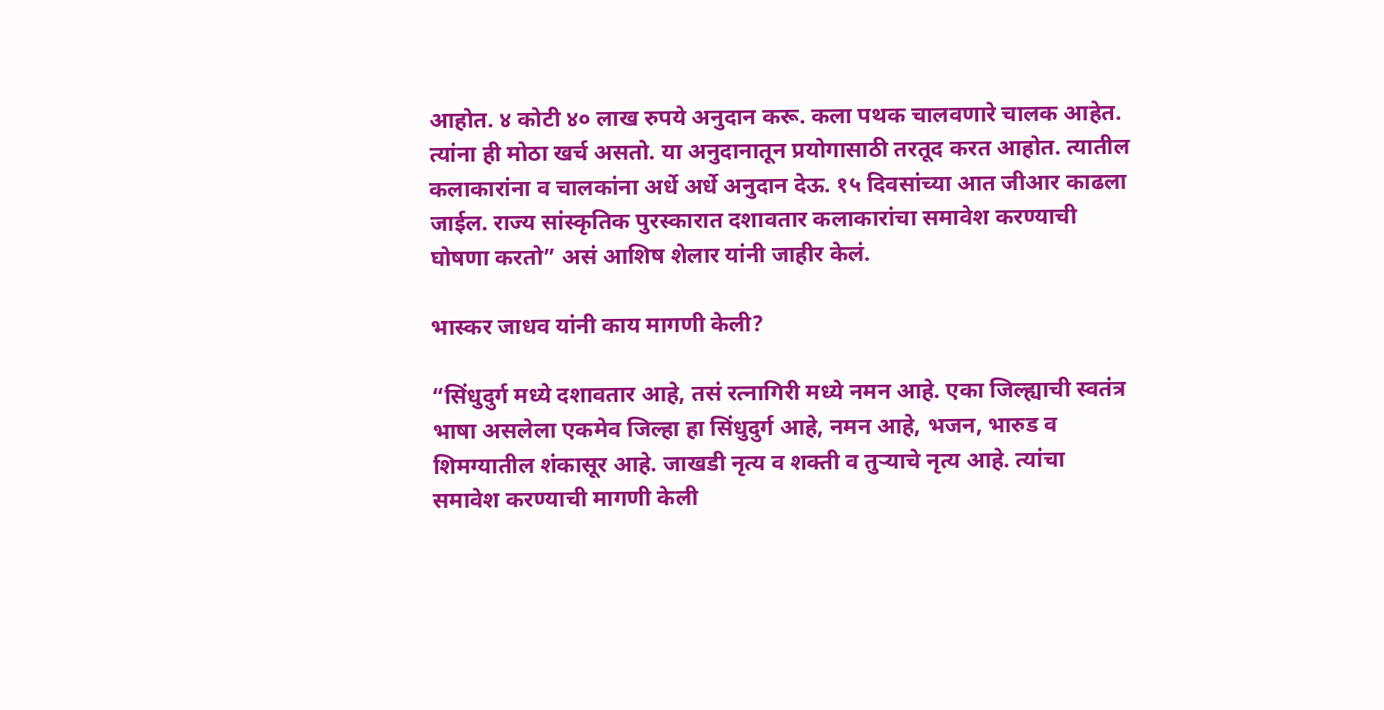आहोत. ४ कोटी ४० लाख रुपये अनुदान करू. कला पथक चालवणारे चालक आहेत. त्यांना ही मोठा खर्च असतो. या अनुदानातून प्रयोगासाठी तरतूद करत आहोत. त्यातील कलाकारांना व चालकांना अर्धे अर्धे अनुदान देऊ. १५ दिवसांच्या आत जीआर काढला जाईल. राज्य सांस्कृतिक पुरस्कारात दशावतार कलाकारांचा समावेश करण्याची घोषणा करतो” असं आशिष शेलार यांनी जाहीर केलं.

भास्कर जाधव यांनी काय मागणी केली?

“सिंधुदुर्ग मध्ये दशावतार आहे, तसं रत्नागिरी मध्ये नमन आहे. एका जिल्ह्याची स्वतंत्र भाषा असलेला एकमेव जिल्हा हा सिंधुदुर्ग आहे, नमन आहे, भजन, भारुड व शिमग्यातील शंकासूर आहे. जाखडी नृत्य व शक्ती व तुऱ्याचे नृत्य आहे. त्यांचा समावेश करण्याची मागणी केली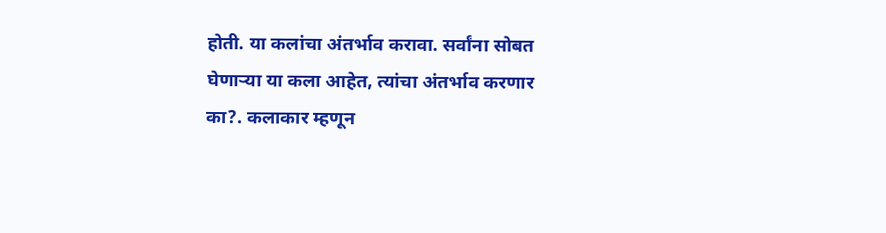होती. या कलांचा अंतर्भाव करावा. सर्वांना सोबत घेणाऱ्या या कला आहेत, त्यांचा अंतर्भाव करणार का?. कलाकार म्हणून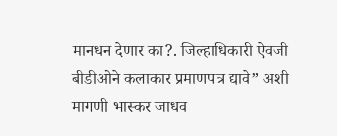मानधन देणार का?. जिल्हाधिकारी ऐवजी बीडीओने कलाकार प्रमाणपत्र द्यावे” अशी मागणी भास्कर जाधव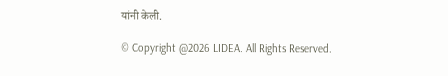यांनी केली.

© Copyright @2026 LIDEA. All Rights Reserved.